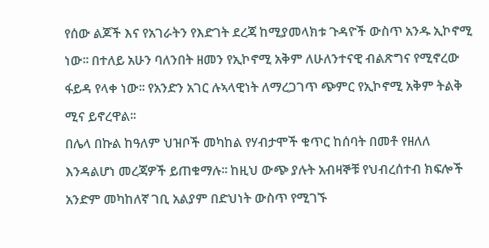የሰው ልጆች እና የአገራትን የእድገት ደረጃ ከሚያመላክቱ ጉዳዮች ውስጥ አንዱ ኢኮኖሚ ነው፡፡ በተለይ አሁን ባለንበት ዘመን የኢኮኖሚ አቅም ለሁለንተናዊ ብልጽግና የሚኖረው ፋይዳ የላቀ ነው፡፡ የአንድን አገር ሉኣላዊነት ለማረጋገጥ ጭምር የኢኮኖሚ አቅም ትልቅ ሚና ይኖረዋል፡፡
በሌላ በኩል ከዓለም ህዝቦች መካከል የሃብታሞች ቁጥር ከሰባት በመቶ የዘለለ እንዳልሆነ መረጃዎች ይጠቁማሉ፡፡ ከዚህ ውጭ ያሉት አብዛኞቹ የህብረሰተብ ክፍሎች አንድም መካከለኛ ገቢ አልያም በድህነት ውስጥ የሚገኙ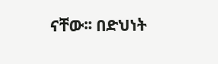ናቸው፡፡ በድህነት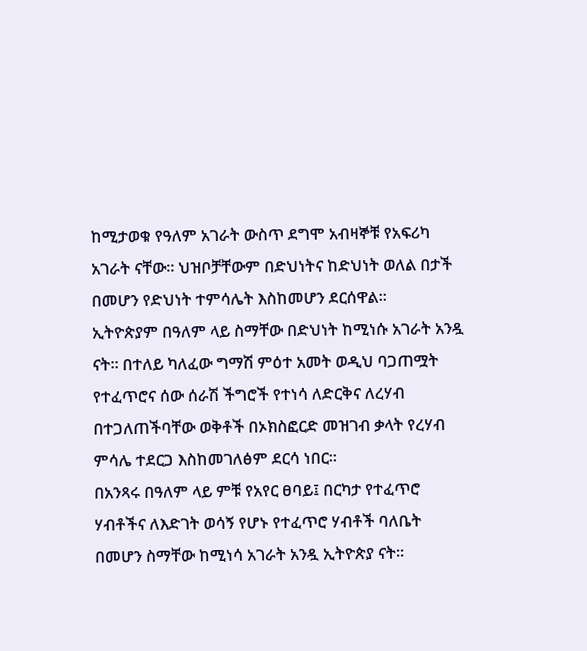ከሚታወቁ የዓለም አገራት ውስጥ ደግሞ አብዛኞቹ የአፍሪካ አገራት ናቸው፡፡ ህዝቦቻቸውም በድህነትና ከድህነት ወለል በታች በመሆን የድህነት ተምሳሌት እስከመሆን ደርሰዋል፡፡
ኢትዮጵያም በዓለም ላይ ስማቸው በድህነት ከሚነሱ አገራት አንዷ ናት፡፡ በተለይ ካለፈው ግማሽ ምዕተ አመት ወዲህ ባጋጠሟት የተፈጥሮና ሰው ሰራሽ ችግሮች የተነሳ ለድርቅና ለረሃብ በተጋለጠችባቸው ወቅቶች በኦክስፎርድ መዝገብ ቃላት የረሃብ ምሳሌ ተደርጋ እስከመገለፅም ደርሳ ነበር፡፡
በአንጻሩ በዓለም ላይ ምቹ የአየር ፀባይ፤ በርካታ የተፈጥሮ ሃብቶችና ለእድገት ወሳኝ የሆኑ የተፈጥሮ ሃብቶች ባለቤት በመሆን ስማቸው ከሚነሳ አገራት አንዷ ኢትዮጵያ ናት፡፡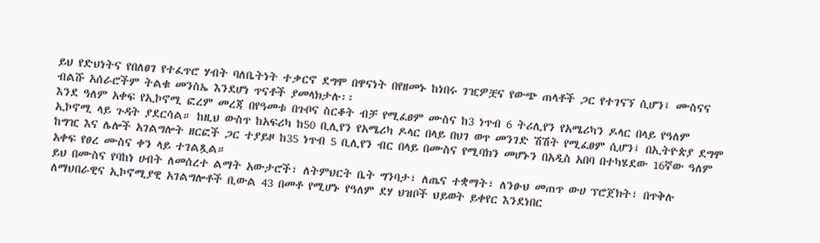ይህ የድህነትና የበለፀገ የተፈጥሮ ሃብት ባለቤትነት ተቃርኖ ደግሞ በዋናነት በየዘመኑ ከነበሩ ገዢዎቿና የውጭ ጠላቶች ጋር የተገናኘ ሲሆን፤ ሙስናና ብልሹ አሰራሮችም ትልቁ መንስኤ እንደሆነ ጥናቶች ያመላክታሉ፡፡
እንደ ዓለም አቀፍ የኢኮኖሚ ፎረም መረጃ በየዓመቱ በጉቦና ስርቆት ብቻ የሚፈፀም ሙስና ከ3 ነጥብ 6 ትሪሊየን የአሜሪካን ዶላር በላይ የዓለም ኢኮኖሚ ላይ ጉዳት ያደርሳል። ከዚህ ውስጥ ከአፍሪካ ከ50 ቢሊየን የአሜሪካ ዶላር በላይ በህገ ወጥ መንገድ ሽሽት የሚፈፀም ሲሆን፤ በኢትዮጵያ ደግሞ ከግዢ እና ሌሎች አገልግሎት ዘርፎች ጋር ተያይዞ ከ35 ነጥብ 5 ቢሊየን ብር በላይ በሙስና የሚባክን መሆኑን በአዲስ አበባ በተካሄደው 16ኛው ዓለም አቀፍ የፀረ ሙስና ቀን ላይ ተገልጿል።
ይህ በሙስና የባከነ ሀብት ለመሰረተ ልማት አውታሮች፣ ለትምህርት ቤት ግንባታ፣ ለጤና ተቋማት፣ ለንፁህ መጠጥ ውሀ ፕሮጀክት፣ በጥቅሉ ለማህበራዊና ኢኮኖሚያዊ አገልግሎቶች ቢውል 43 በመቶ የሚሆኑ የዓለም ደሃ ህዝቦች ህይወት ይቀየር እንደነበር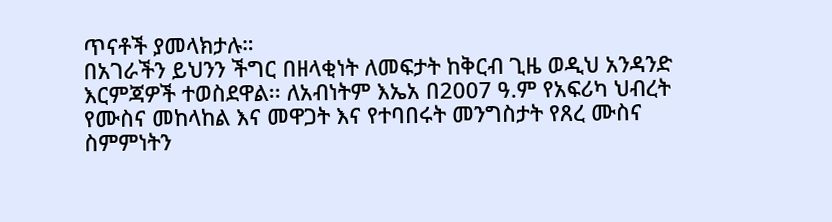ጥናቶች ያመላክታሉ።
በአገራችን ይህንን ችግር በዘላቂነት ለመፍታት ከቅርብ ጊዜ ወዲህ አንዳንድ እርምጃዎች ተወስደዋል፡፡ ለአብነትም እኤአ በ2007 ዓ.ም የአፍሪካ ህብረት የሙስና መከላከል እና መዋጋት እና የተባበሩት መንግስታት የጸረ ሙስና ስምምነትን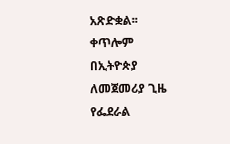አጽድቋል፡፡ ቀጥሎም በኢትዮጵያ ለመጀመሪያ ጊዜ የፌደራል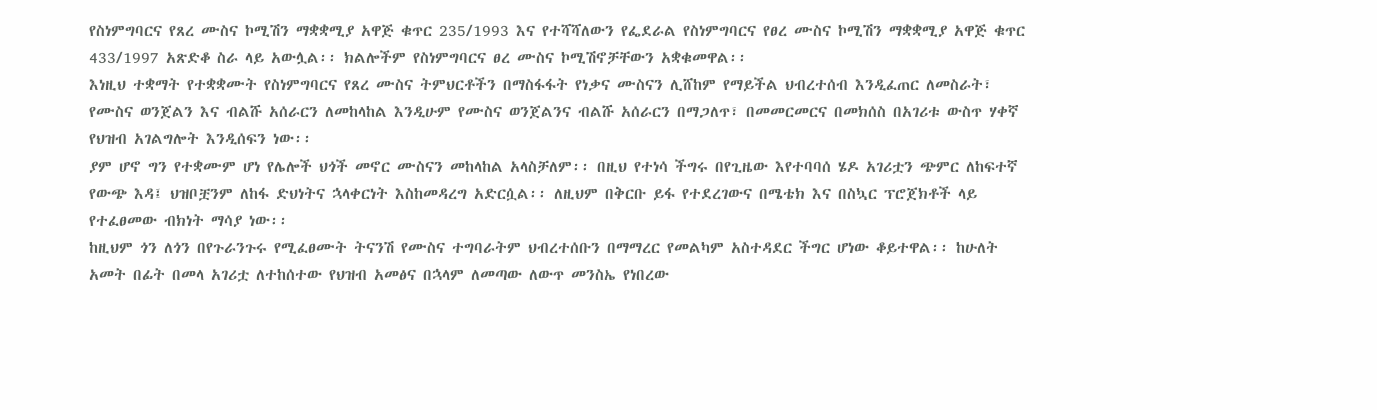የስነምግባርና የጸረ ሙስና ኮሚሽን ማቋቋሚያ አዋጅ ቁጥር 235/1993 እና የተሻሻለውን የፌደራል የስነምግባርና የፀረ ሙስና ኮሚሽን ማቋቋሚያ አዋጅ ቁጥር 433/1997 አጽድቆ ስራ ላይ አውሏል፡፡ ክልሎችም የስነምግባርና ፀረ ሙስና ኮሚሽኖቻቸውን አቋቁመዋል፡፡
እነዚህ ተቋማት የተቋቋሙት የስነምግባርና የጸረ ሙስና ትምህርቶችን በማስፋፋት የነቃና ሙስናን ሊሸከም የማይችል ህብረተሰብ እንዲፈጠር ለመስራት፣ የሙስና ወንጀልን እና ብልሹ አሰራርን ለመከላከል እንዲሁም የሙስና ወንጀልንና ብልሹ አሰራርን በማጋለጥ፣ በመመርመርና በመክሰስ በአገሪቱ ውስጥ ሃቀኛ የህዝብ አገልግሎት እንዲሰፍን ነው፡፡
ያም ሆኖ ግን የተቋሙም ሆነ የሌሎች ህጎች መኖር ሙስናን መከላከል አላስቻለም፡፡ በዚህ የተነሳ ችግሩ በየጊዜው እየተባባሰ ሄዶ አገሪቷን ጭምር ለከፍተኛ የውጭ እዳ፤ ህዝቦቿንም ለከፋ ድህነትና ኋላቀርነት እስከመዳረግ አድርሷል፡፡ ለዚህም በቅርቡ ይፋ የተደረገውና በሜቴክ እና በስኳር ፕሮጀክቶች ላይ የተፈፀመው ብክነት ማሳያ ነው፡፡
ከዚህም ጎን ለጎን በየጉራንጉሩ የሚፈፀሙት ትናንሽ የሙስና ተግባራትም ህብረተሰቡን በማማረር የመልካም አስተዳደር ችግር ሆነው ቆይተዋል፡፡ ከሁለት አመት በፊት በመላ አገሪቷ ለተከሰተው የህዝብ አመፅና በኋላም ለመጣው ለውጥ መንስኤ የነበረው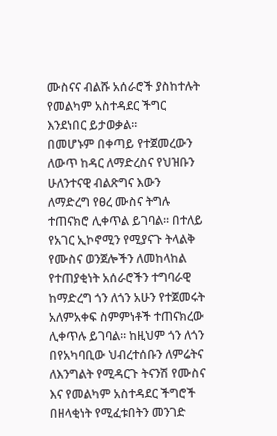ሙስናና ብልሹ አሰራሮች ያስከተሉት የመልካም አስተዳደር ችግር እንደነበር ይታወቃል፡፡
በመሆኑም በቀጣይ የተጀመረውን ለውጥ ከዳር ለማድረስና የህዝቡን ሁለንተናዊ ብልጽግና እውን ለማድረግ የፀረ ሙስና ትግሉ ተጠናክሮ ሊቀጥል ይገባል፡፡ በተለይ የአገር ኢኮኖሚን የሚያናጉ ትላልቅ የሙስና ወንጀሎችን ለመከላከል የተጠያቂነት አሰራሮችን ተግባራዊ ከማድረግ ጎን ለጎን አሁን የተጀመሩት አለምአቀፍ ስምምነቶች ተጠናክረው ሊቀጥሉ ይገባል፡፡ ከዚህም ጎን ለጎን በየአካባቢው ህብረተሰቡን ለምሬትና ለእንግልት የሚዳርጉ ትናንሽ የሙስና እና የመልካም አስተዳደር ችግሮች በዘላቂነት የሚፈቱበትን መንገድ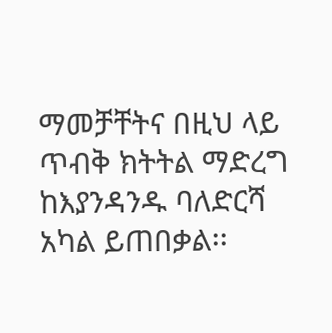ማመቻቸትና በዚህ ላይ ጥብቅ ክትትል ማድረግ ከእያንዳንዱ ባለድርሻ አካል ይጠበቃል፡፡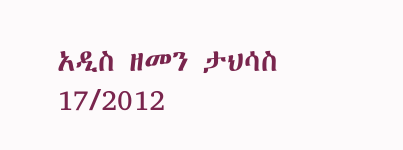አዲስ ዘመን ታህሳስ 17/2012